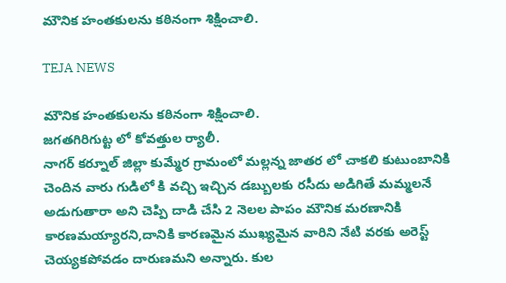మౌనిక హంతకులను కఠినంగా శిక్షించాలి.

TEJA NEWS

మౌనిక హంతకులను కఠినంగా శిక్షించాలి.
జగతగిరిగుట్ట లో కోవత్తుల ర్యాలీ.
నాగర్ కర్నూల్ జిల్లా కుమ్మేర గ్రామంలో మల్లన్న జాతర లో చాకలి కుటుంబానికి చెందిన వారు గుడిలో కి వచ్చి ఇచ్చిన డబ్బులకు రసీదు అడిగితే మమ్మలనే అడుగుతారా అని చెప్పి దాడి చేసి 2 నెలల పాపం మౌనిక మరణానికి కారణమయ్యారని,దానికి కారణమైన ముఖ్యమైన వారిని నేటి వరకు అరెస్ట్ చెయ్యకపోవడం దారుణమని అన్నారు. కుల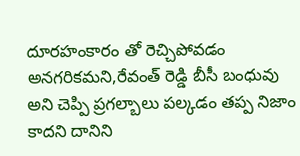దూరహంకారం తో రెచ్చిపోవడం అనగరికమని,రేవంత్ రెడ్డి బీసీ బంధువు అని చెప్పి ప్రగల్బాలు పల్కడం తప్ప నిజాం కాదని దానిని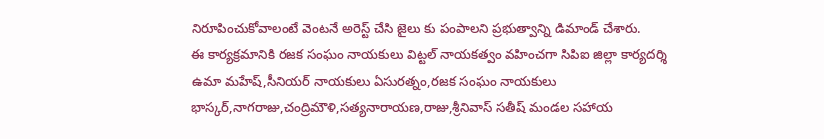నిరూపించుకోవాలంటే వెంటనే అరెస్ట్ చేసి జైలు కు పంపాలని ప్రభుత్వాన్ని డిమాండ్ చేశారు.
ఈ కార్యక్రమానికి రజక సంఘం నాయకులు విట్టల్ నాయకత్వం వహించగా సిపిఐ జిల్లా కార్యదర్శి ఉమా మహేష్,సీనియర్ నాయకులు ఏసురత్నం,రజక సంఘం నాయకులు భాస్కర్,నాగరాజు,చంద్రిమౌళి,సత్యనారాయణ,రాజు,శ్రీనివాస్ సతీష్ మండల సహాయ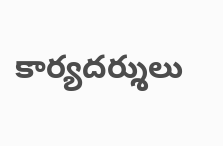కార్యదర్శులు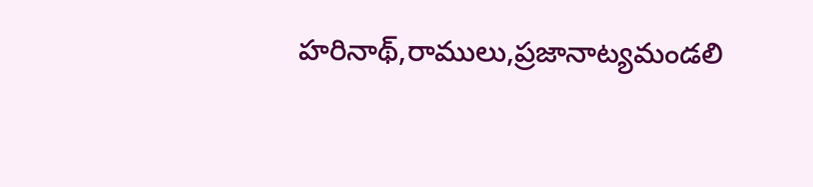హరినాథ్,రాములు,ప్రజానాట్యమండలి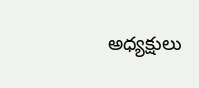అధ్యక్షులు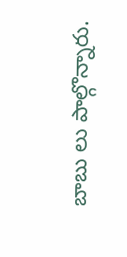బాబు లు పాల్గొన్నారు.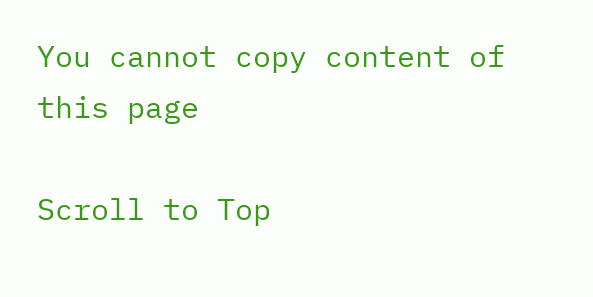You cannot copy content of this page

Scroll to Top